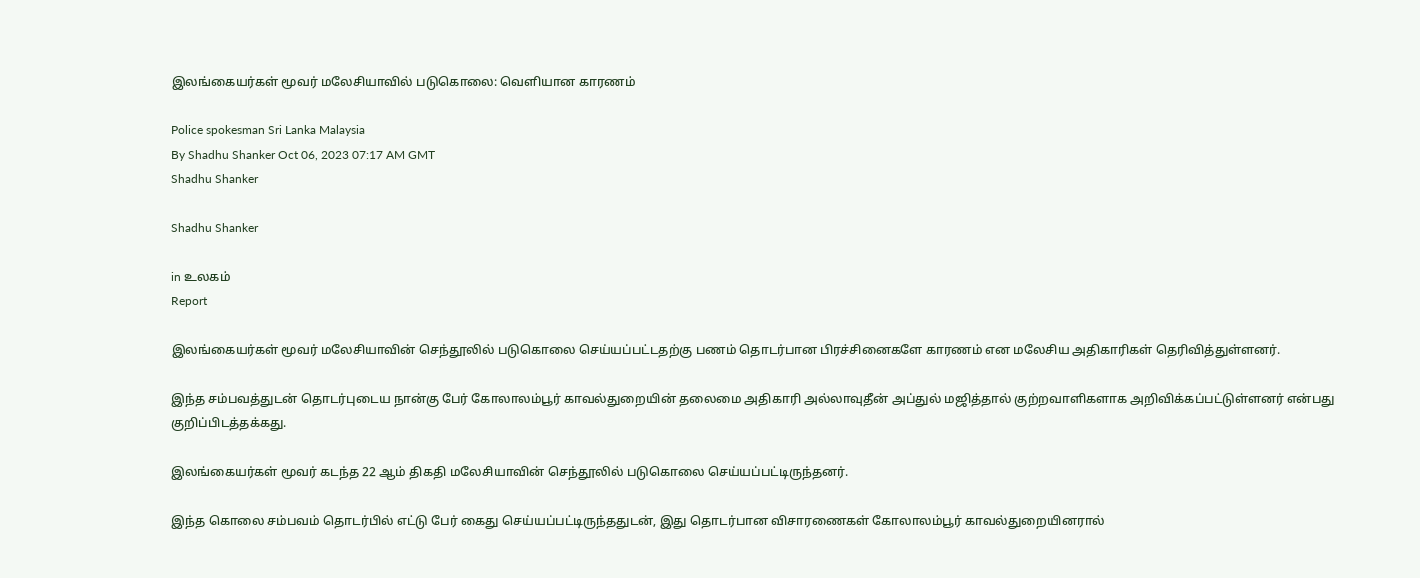இலங்கையர்கள் மூவர் மலேசியாவில் படுகொலை: வெளியான காரணம்

Police spokesman Sri Lanka Malaysia
By Shadhu Shanker Oct 06, 2023 07:17 AM GMT
Shadhu Shanker

Shadhu Shanker

in உலகம்
Report

இலங்கையர்கள் மூவர் மலேசியாவின் செந்தூலில் படுகொலை செய்யப்பட்டதற்கு பணம் தொடர்பான பிரச்சினைகளே காரணம் என மலேசிய அதிகாரிகள் தெரிவித்துள்ளனர்.

இந்த சம்பவத்துடன் தொடர்புடைய நான்கு பேர் கோலாலம்பூர் காவல்துறையின் தலைமை அதிகாரி அல்லாவுதீன் அப்துல் மஜித்தால் குற்றவாளிகளாக அறிவிக்கப்பட்டுள்ளனர் என்பது குறிப்பிடத்தக்கது.

இலங்கையர்கள் மூவர் கடந்த 22 ஆம் திகதி மலேசியாவின் செந்தூலில் படுகொலை செய்யப்பட்டிருந்தனர்.

இந்த கொலை சம்பவம் தொடர்பில் எட்டு பேர் கைது செய்யப்பட்டிருந்ததுடன், இது தொடர்பான விசாரணைகள் கோலாலம்பூர் காவல்துறையினரால்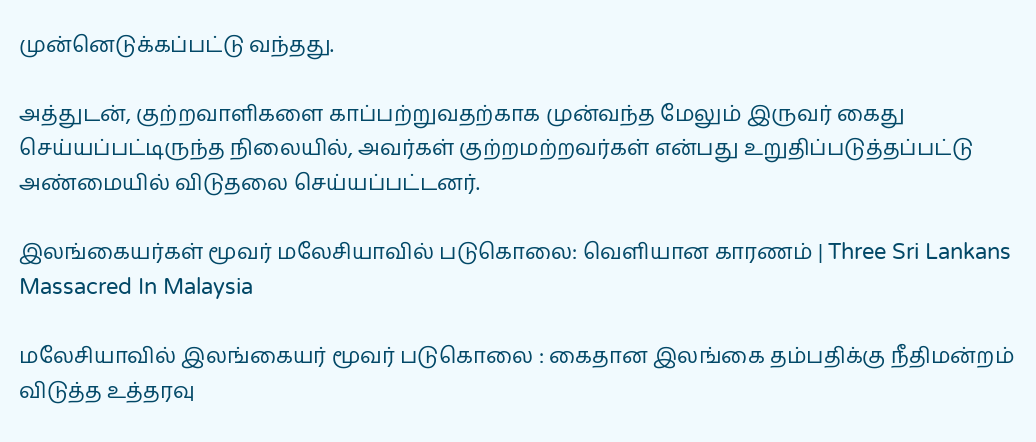முன்னெடுக்கப்பட்டு வந்தது.

அத்துடன், குற்றவாளிகளை காப்பற்றுவதற்காக முன்வந்த மேலும் இருவர் கைது செய்யப்பட்டிருந்த நிலையில், அவர்கள் குற்றமற்றவர்கள் என்பது உறுதிப்படுத்தப்பட்டு அண்மையில் விடுதலை செய்யப்பட்டனர்.

இலங்கையர்கள் மூவர் மலேசியாவில் படுகொலை: வெளியான காரணம் | Three Sri Lankans Massacred In Malaysia

மலேசியாவில் இலங்கையர் மூவர் படுகொலை : கைதான இலங்கை தம்பதிக்கு நீதிமன்றம் விடுத்த உத்தரவு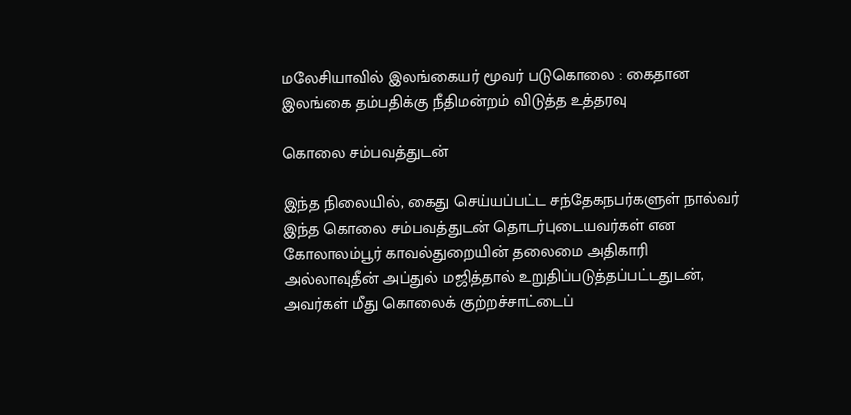மலேசியாவில் இலங்கையர் மூவர் படுகொலை : கைதான இலங்கை தம்பதிக்கு நீதிமன்றம் விடுத்த உத்தரவு

கொலை சம்பவத்துடன்

இந்த நிலையில், கைது செய்யப்பட்ட சந்தேகநபர்களுள் நால்வர் இந்த கொலை சம்பவத்துடன் தொடர்புடையவர்கள் என கோலாலம்பூர் காவல்துறையின் தலைமை அதிகாரி அல்லாவுதீன் அப்துல் மஜித்தால் உறுதிப்படுத்தப்பட்டதுடன், அவர்கள் மீது கொலைக் குற்றச்சாட்டைப்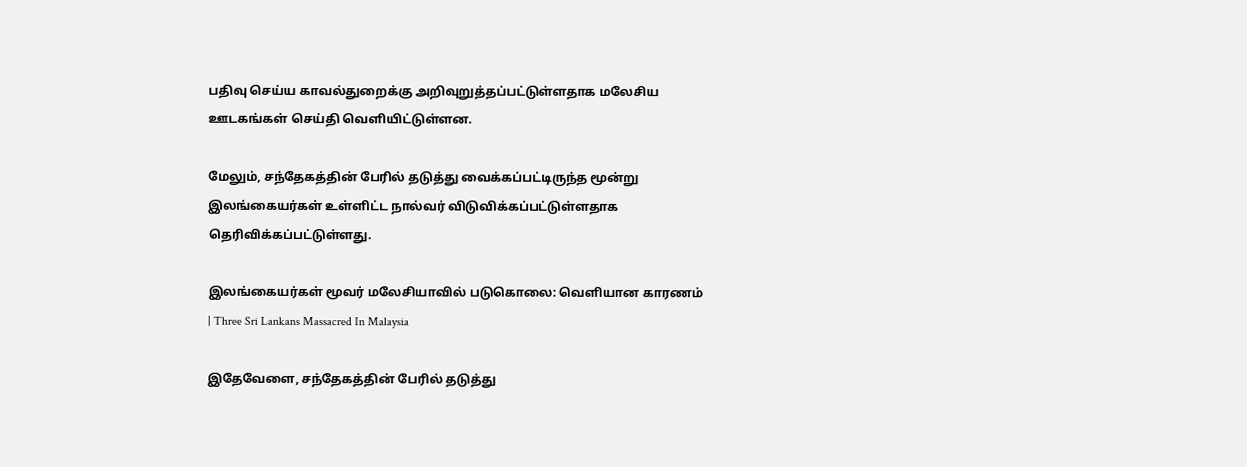பதிவு செய்ய காவல்துறைக்கு அறிவுறுத்தப்பட்டுள்ளதாக மலேசிய ஊடகங்கள் செய்தி வெளியிட்டுள்ளன.

மேலும், சந்தேகத்தின் பேரில் தடுத்து வைக்கப்பட்டிருந்த மூன்று இலங்கையர்கள் உள்ளிட்ட நால்வர் விடுவிக்கப்பட்டுள்ளதாக தெரிவிக்கப்பட்டுள்ளது.

இலங்கையர்கள் மூவர் மலேசியாவில் படுகொலை: வெளியான காரணம் | Three Sri Lankans Massacred In Malaysia

இதேவேளை, சந்தேகத்தின் பேரில் தடுத்து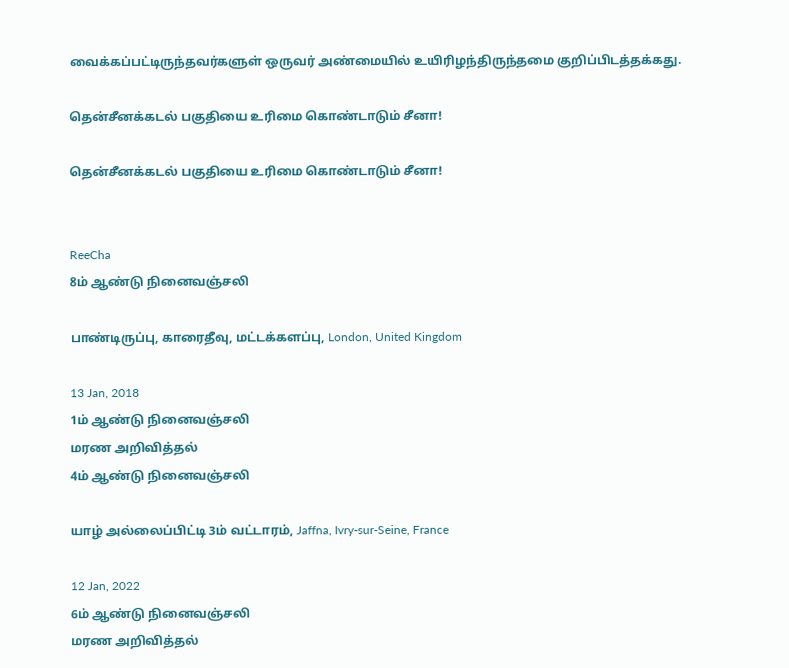வைக்கப்பட்டிருந்தவர்களுள் ஒருவர் அண்மையில் உயிரிழந்திருந்தமை குறிப்பிடத்தக்கது.

தென்சீனக்கடல் பகுதியை உரிமை கொண்டாடும் சீனா!

தென்சீனக்கடல் பகுதியை உரிமை கொண்டாடும் சீனா!


ReeCha
8ம் ஆண்டு நினைவஞ்சலி

பாண்டிருப்பு, காரைதீவு, மட்டக்களப்பு, London, United Kingdom

13 Jan, 2018
1ம் ஆண்டு நினைவஞ்சலி
மரண அறிவித்தல்
4ம் ஆண்டு நினைவஞ்சலி

யாழ் அல்லைப்பிட்டி 3ம் வட்டாரம், Jaffna, Ivry-sur-Seine, France

12 Jan, 2022
6ம் ஆண்டு நினைவஞ்சலி
மரண அறிவித்தல்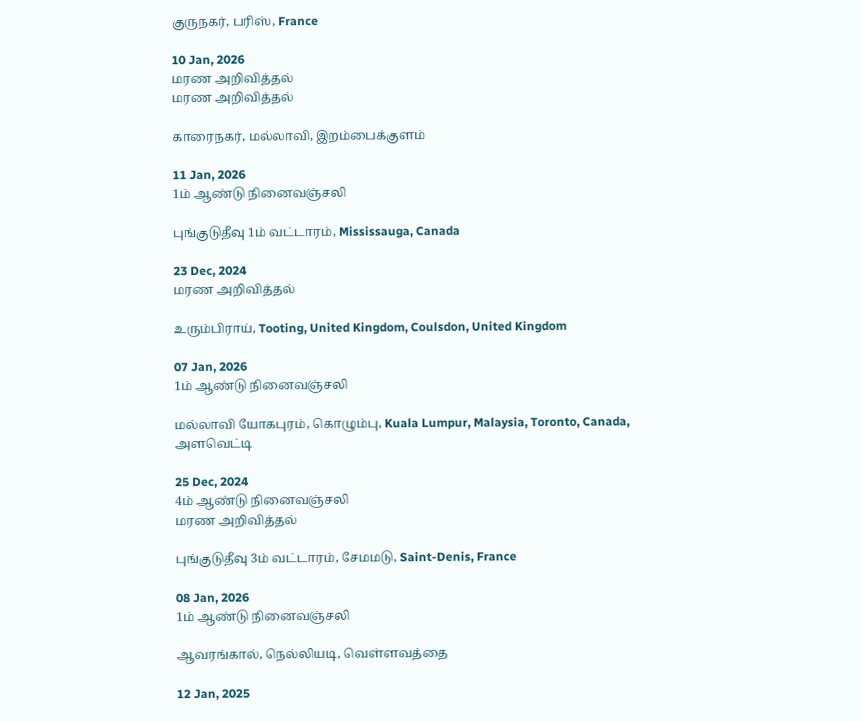குருநகர், பரிஸ், France

10 Jan, 2026
மரண அறிவித்தல்
மரண அறிவித்தல்

காரைநகர், மல்லாவி, இறம்பைக்குளம்

11 Jan, 2026
1ம் ஆண்டு நினைவஞ்சலி

புங்குடுதீவு 1ம் வட்டாரம், Mississauga, Canada

23 Dec, 2024
மரண அறிவித்தல்

உரும்பிராய், Tooting, United Kingdom, Coulsdon, United Kingdom

07 Jan, 2026
1ம் ஆண்டு நினைவஞ்சலி

மல்லாவி யோகபுரம், கொழும்பு, Kuala Lumpur, Malaysia, Toronto, Canada, அளவெட்டி

25 Dec, 2024
4ம் ஆண்டு நினைவஞ்சலி
மரண அறிவித்தல்

புங்குடுதீவு 3ம் வட்டாரம், சேமமடு, Saint-Denis, France

08 Jan, 2026
1ம் ஆண்டு நினைவஞ்சலி

ஆவரங்கால், நெல்லியடி, வெள்ளவத்தை

12 Jan, 2025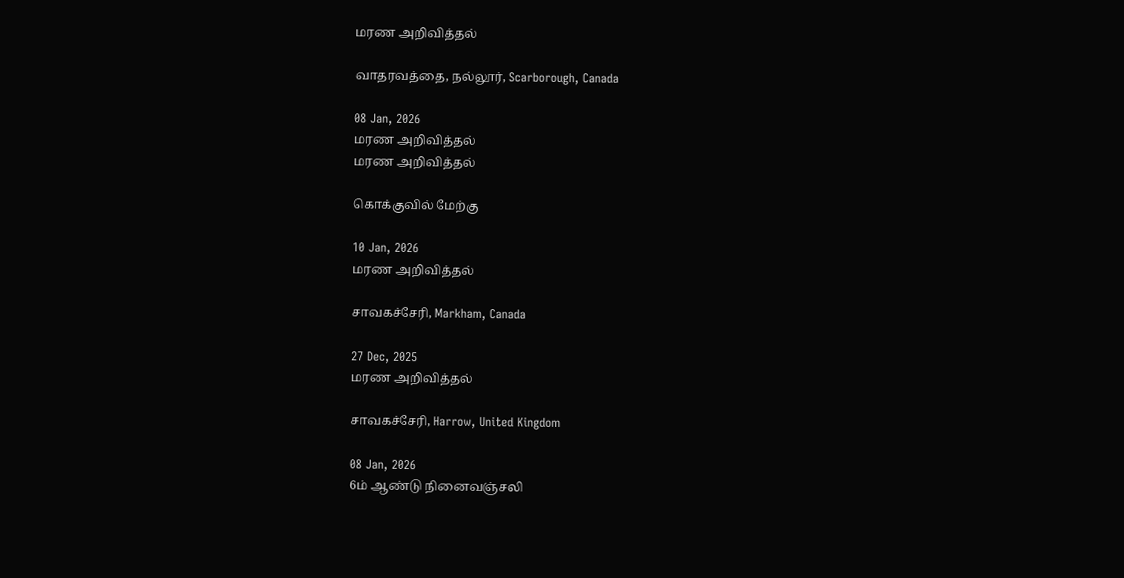மரண அறிவித்தல்

வாதரவத்தை, நல்லூர், Scarborough, Canada

08 Jan, 2026
மரண அறிவித்தல்
மரண அறிவித்தல்

கொக்குவில் மேற்கு

10 Jan, 2026
மரண அறிவித்தல்

சாவகச்சேரி, Markham, Canada

27 Dec, 2025
மரண அறிவித்தல்

சாவகச்சேரி, Harrow, United Kingdom

08 Jan, 2026
6ம் ஆண்டு நினைவஞ்சலி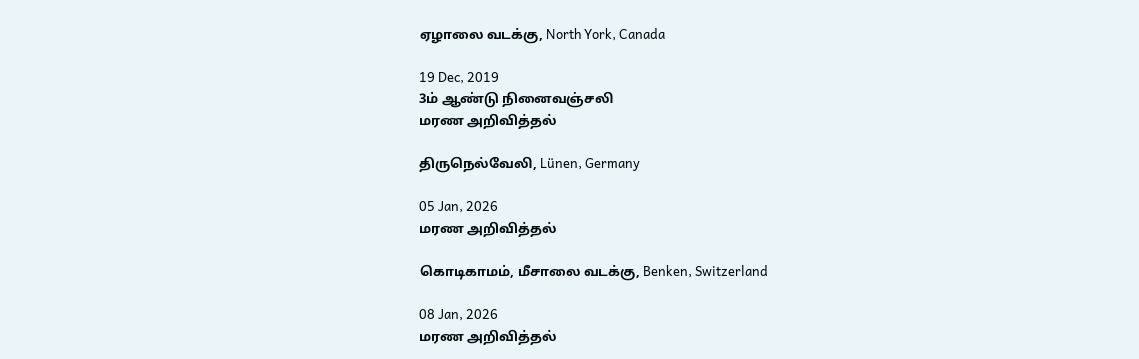ஏழாலை வடக்கு, North York, Canada

19 Dec, 2019
3ம் ஆண்டு நினைவஞ்சலி
மரண அறிவித்தல்

திருநெல்வேலி, Lünen, Germany

05 Jan, 2026
மரண அறிவித்தல்

கொடிகாமம், மீசாலை வடக்கு, Benken, Switzerland

08 Jan, 2026
மரண அறிவித்தல்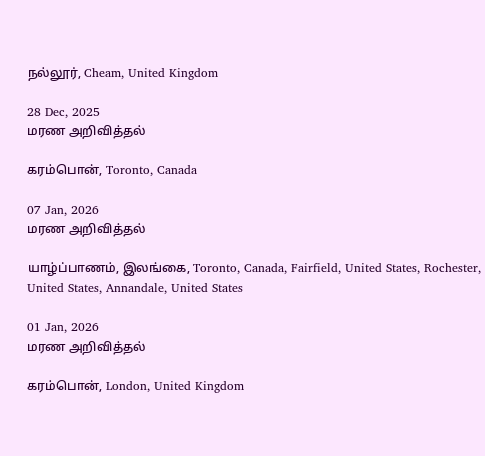நல்லூர், Cheam, United Kingdom

28 Dec, 2025
மரண அறிவித்தல்

கரம்பொன், Toronto, Canada

07 Jan, 2026
மரண அறிவித்தல்

யாழ்ப்பாணம், இலங்கை, Toronto, Canada, Fairfield, United States, Rochester, United States, Annandale, United States

01 Jan, 2026
மரண அறிவித்தல்

கரம்பொன், London, United Kingdom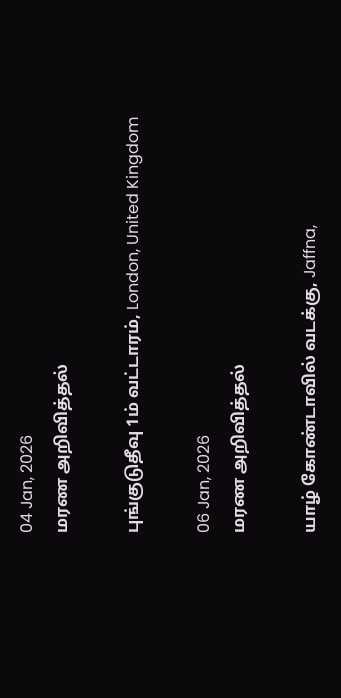04 Jan, 2026
மரண அறிவித்தல்

புங்குடுதீவு 1ம் வட்டாரம், London, United Kingdom

06 Jan, 2026
மரண அறிவித்தல்

யாழ் கோண்டாவில் வடக்கு, Jaffna,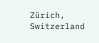Zürich, Switzerland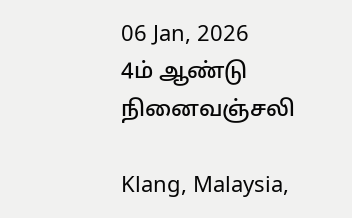06 Jan, 2026
4ம் ஆண்டு நினைவஞ்சலி

Klang, Malaysia,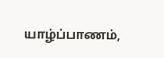யாழ்ப்பாணம்,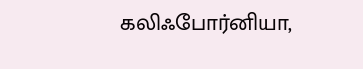கலிஃபோர்னியா,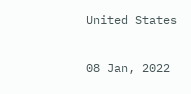United States

08 Jan, 2022